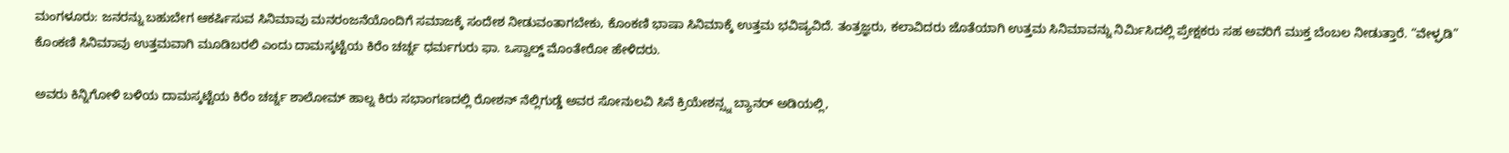ಮಂಗಳೂರು: ಜನರನ್ನು ಬಹುಬೇಗ ಆಕರ್ಷಿಸುವ ಸಿನಿಮಾವು ಮನರಂಜನೆಯೊಂದಿಗೆ ಸಮಾಜಕ್ಕೆ ಸಂದೇಶ ನೀಡುವಂತಾಗಬೇಕು, ಕೊಂಕಣಿ ಭಾಷಾ ಸಿನಿಮಾಕ್ಕೆ ಉತ್ತಮ ಭವಿಷ್ಯವಿದೆ. ತಂತ್ರಜ್ಞರು, ಕಲಾವಿದರು ಜೊತೆಯಾಗಿ ಉತ್ತಮ ಸಿನಿಮಾವನ್ನು ನಿರ್ಮಿಸಿದಲ್ಲಿ ಪ್ರೇಕ್ಷಕರು ಸಹ ಅವರಿಗೆ ಮುಕ್ತ ಬೆಂಬಲ ನೀಡುತ್ತಾರೆ. “ವೇಳ್ಘಡಿ” ಕೊಂಕಣಿ ಸಿನಿಮಾವು ಉತ್ತಮವಾಗಿ ಮೂಡಿಬರಲಿ ಎಂದು ದಾಮಸ್ಕಟ್ಟೆಯ ಕಿರೆಂ ಚರ್ಚ್ನ ಧರ್ಮಗುರು ಫಾ. ಒಸ್ವಾಲ್ಡ್ ಮೊಂತೇರೋ ಹೇಳಿದರು.

ಅವರು ಕಿನ್ನಿಗೋಳಿ ಬಳಿಯ ದಾಮಸ್ಕಟ್ಟೆಯ ಕಿರೆಂ ಚರ್ಚ್ನ ಶಾಲೋಮ್ ಹಾಲ್ನ ಕಿರು ಸಭಾಂಗಣದಲ್ಲಿ ರೋಶನ್ ನೆಲ್ಲಿಗುಡ್ಡೆ ಅವರ ಸೋನುಲವಿ ಸಿನೆ ಕ್ರಿಯೇಶನ್ಸ್ನ ಬ್ಯಾನರ್ ಅಡಿಯಲ್ಲಿ,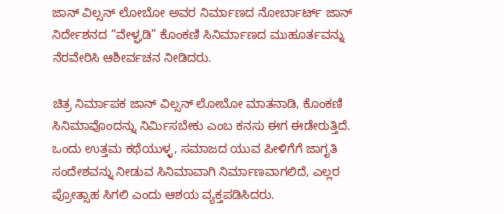ಜಾನ್ ವಿಲ್ಸನ್ ಲೋಬೋ ಅವರ ನಿರ್ಮಾಣದ ನೋರ್ಬಾರ್ಟ್ ಜಾನ್ ನಿರ್ದೇಶನದ “ವೇಳ್ಘಡಿ” ಕೊಂಕಣಿ ಸಿನಿರ್ಮಾಣದ ಮುಹೂರ್ತವನ್ನು ನೆರವೇರಿಸಿ ಆಶೀರ್ವಚನ ನೀಡಿದರು.

ಚಿತ್ರ ನಿರ್ಮಾಪಕ ಜಾನ್ ವಿಲ್ಸನ್ ಲೋಬೋ ಮಾತನಾಡಿ, ಕೊಂಕಣಿ ಸಿನಿಮಾವೊಂದನ್ನು ನಿರ್ಮಿಸಬೇಕು ಎಂಬ ಕನಸು ಈಗ ಈಡೇರುತ್ತಿದೆ. ಒಂದು ಉತ್ತಮ ಕಥೆಯುಳ್ಳ, ಸಮಾಜದ ಯುವ ಪೀಳಿಗೆಗೆ ಜಾಗೃತಿ ಸಂದೇಶವನ್ನು ನೀಡುವ ಸಿನಿಮಾವಾಗಿ ನಿರ್ಮಾಣವಾಗಲಿದೆ, ಎಲ್ಲರ ಪ್ರೋತ್ಸಾಹ ಸಿಗಲಿ ಎಂದು ಆಶಯ ವ್ಯಕ್ತಪಡಿಸಿದರು.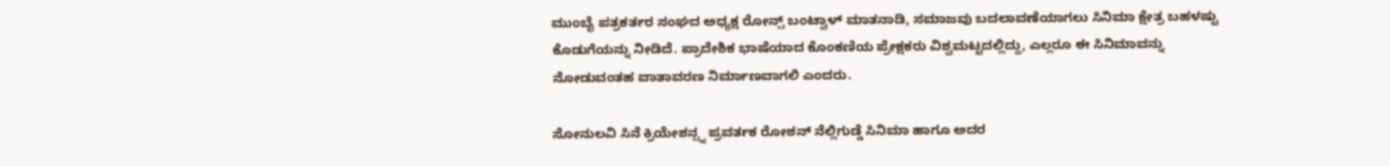ಮುಂಬೈ ಪತ್ರಕರ್ತರ ಸಂಘದ ಅಧ್ಯಕ್ಷ ರೋನ್ಸ್ ಬಂಟ್ವಾಳ್ ಮಾತನಾಡಿ, ಸಮಾಜವು ಬದಲಾವಣೆಯಾಗಲು ಸಿನಿಮಾ ಕ್ಷೇತ್ರ ಬಹಳಷ್ಟು ಕೊಡುಗೆಯನ್ನು ನೀಡಿದೆ. ಪ್ರಾದೇಶಿಕ ಭಾಷೆಯಾದ ಕೊಂಕಣಿಯ ಪ್ರೇಕ್ಷಕರು ವಿಶ್ವಮಟ್ಟದಲ್ಲಿದ್ದು, ಎಲ್ಲರೂ ಈ ಸಿನಿಮಾವನ್ನು ನೋಡುವಂತಹ ವಾತಾವರಣ ನಿರ್ಮಾಣವಾಗಲಿ ಎಂದರು.

ಸೋನುಲವಿ ಸಿನೆ ಕ್ರಿಯೇಶನ್ಸ್ನ ಪ್ರವರ್ತಕ ರೋಶನ್ ನೆಲ್ಲಿಗುಡ್ಡೆ ಸಿನಿಮಾ ಹಾಗೂ ಅದರ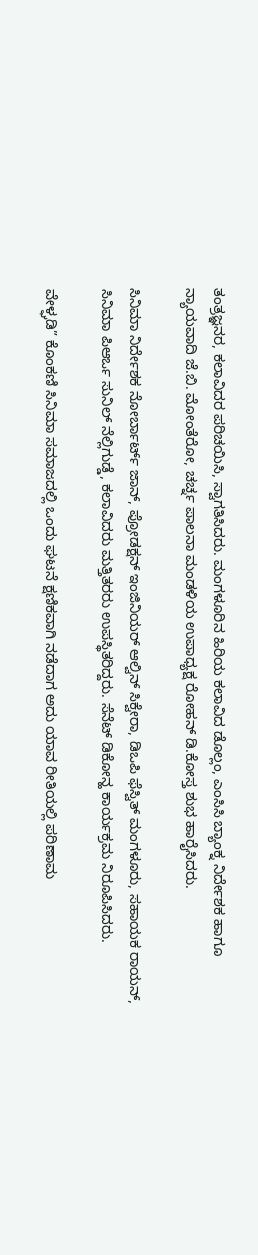ತಂತ್ರಜ್ಞನರ, ಕಲಾವಿದರ ಪರಿಚಯಿಸಿ, ಸ್ವಾಗತಿಸಿದರು. ಮಂಗಳೂರಿನ ಹಿರಿಯ ಕಲಾವಿದ ಡೊಲ್ಲಂ, ಎಂಸಿಸಿ ಬ್ಯಾಂಕ್ನ ನಿರ್ದೇಶಕ ಹಾಗೂ ನ್ಯಾಯವಾದಿ ಜೆ.ಬಿ. ಮೋಂತೆರೋ, ಚರ್ಚ್ನ ಪಾಲನಾ ಮಂಡಳಿಯ ಉಪಾಧ್ಯಕ್ಷ ರೋಹನ್ ಡಿ.ಕೋಸ್ತ ಶುಭ ಹಾರೈಸಿದರು.

ಸಿನಿಮಾ ನಿರ್ದೇಶಕ ನೋರ್ಬಾರ್ಟ್ ಜಾನ್, ಪ್ರೋಡಕ್ಷನ್ ಇಂಜಿನಿಯರ್ ಆಲ್ವಿನ್ ಸಿಕ್ವೇರಾ, ಡಿಒಪಿ ಫೆಸ್ವಿತ್ ಮಂಗಳೂರು, ಸಹಾಯಕ ರಾಯನ್, ಸಿನಿಮಾ ಪಿಆರ್ಒ ಸುನಿಲ್ ನೆಲ್ಲಿಗುಡ್ಡೆ, ಕಲಾವಿದರು ಮತ್ತಿತರರು ಉಪಸ್ಥಿತರಿದ್ದರು. ಸೆನೆಟ್ ಡಿಕೋನ್ಹ ಕಾರ್ಯಕ್ರಮ ನಿರೂಪಿಸಿದರು.

ವೇಳ್ಘಡಿ” ಕೊಂಕಣಿ ಸಿನಿಮಾ ಸಮಾಜದಲ್ಲಿ ಒಂದು ಘಟನೆ ಕ್ಷಣಿಕವಾಗಿ ನಡೆದಾಗ ಅದು ಯಾವ ರೀತಿಯಲ್ಲಿ ಪರಿಣಾಮ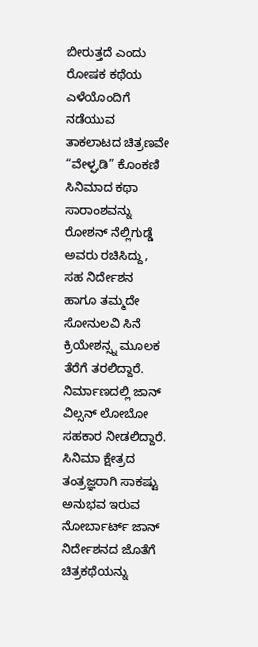ಬೀರುತ್ತದೆ ಎಂದು ರೋಷಕ ಕಥೆಯ ಎಳೆಯೊಂದಿಗೆ ನಡೆಯುವ ತಾಕಲಾಟದ ಚಿತ್ರಣವೇ “ವೇಳ್ಘಡಿ” ಕೊಂಕಣಿ ಸಿನಿಮಾದ ಕಥಾ ಸಾರಾಂಶವನ್ನು ರೋಶನ್ ನೆಲ್ಲಿಗುಡ್ಡೆ ಅವರು ರಚಿಸಿದ್ದು, ಸಹ ನಿರ್ದೇಶನ ಹಾಗೂ ತಮ್ಮದೇ ಸೋನುಲವಿ ಸಿನೆ ಕ್ರಿಯೇಶನ್ಸ್ನ ಮೂಲಕ ತೆರೆಗೆ ತರಲಿದ್ದಾರೆ. ನಿರ್ಮಾಣದಲ್ಲಿ ಜಾನ್ ವಿಲ್ಸನ್ ಲೋಬೋ ಸಹಕಾರ ನೀಡಲಿದ್ದಾರೆ. ಸಿನಿಮಾ ಕ್ಷೇತ್ರದ ತಂತ್ರಜ್ಞರಾಗಿ ಸಾಕಷ್ಟು ಅನುಭವ ಇರುವ ನೋರ್ಬಾರ್ಟ್ ಜಾನ್ ನಿರ್ದೇಶನದ ಜೊತೆಗೆ ಚಿತ್ರಕಥೆಯನ್ನು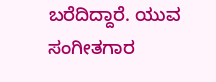ಬರೆದಿದ್ದಾರೆ. ಯುವ ಸಂಗೀತಗಾರ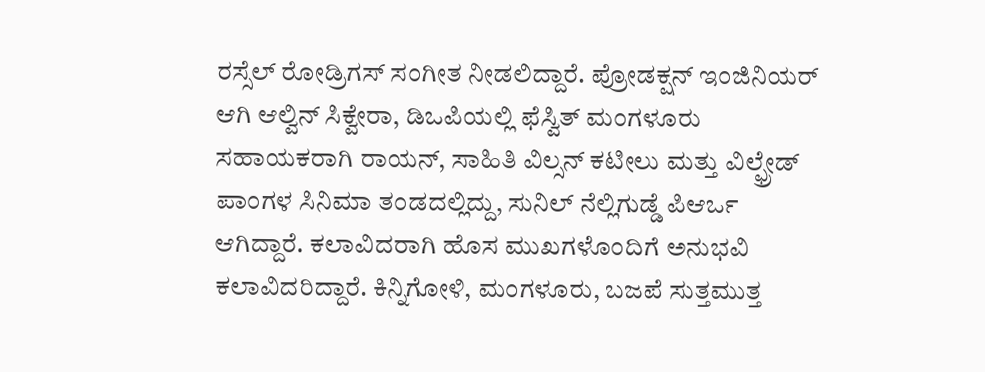ರಸ್ಸೆಲ್ ರೋಡ್ರಿಗಸ್ ಸಂಗೀತ ನೀಡಲಿದ್ದಾರೆ. ಪ್ರೋಡಕ್ಷನ್ ಇಂಜಿನಿಯರ್ ಆಗಿ ಆಲ್ವಿನ್ ಸಿಕ್ವೇರಾ, ಡಿಒಪಿಯಲ್ಲಿ ಫೆಸ್ವಿತ್ ಮಂಗಳೂರು ಸಹಾಯಕರಾಗಿ ರಾಯನ್, ಸಾಹಿತಿ ವಿಲ್ಸನ್ ಕಟೀಲು ಮತ್ತು ವಿಲ್ಫ್ರೇಡ್ ಪಾಂಗಳ ಸಿನಿಮಾ ತಂಡದಲ್ಲಿದ್ದು, ಸುನಿಲ್ ನೆಲ್ಲಿಗುಡ್ಡೆ ಪಿಆರ್ಒ ಆಗಿದ್ದಾರೆ. ಕಲಾವಿದರಾಗಿ ಹೊಸ ಮುಖಗಳೊಂದಿಗೆ ಅನುಭವಿ ಕಲಾವಿದರಿದ್ದಾರೆ. ಕಿನ್ನಿಗೋಳಿ, ಮಂಗಳೂರು, ಬಜಪೆ ಸುತ್ತಮುತ್ತ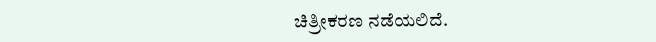ಚಿತ್ರೀಕರಣ ನಡೆಯಲಿದೆ.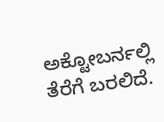ಅಕ್ಟೋಬರ್ನಲ್ಲಿ ತೆರೆಗೆ ಬರಲಿದೆ.